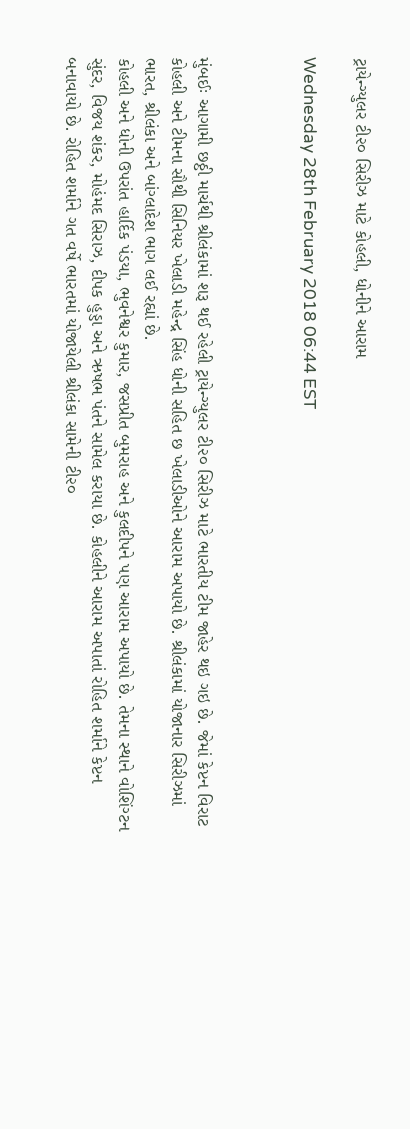ટ્રાયેન્ગ્યુલર ટી૨૦ સિરીઝ માટે કોહલી, ધોનીને આરામ

Wednesday 28th February 2018 06:44 EST



મુંબઈઃ આગામી છઠ્ઠી માર્ચથી શ્રીલંકામાં શરૂ થઈ રહેલી ટ્રાયેન્ગ્યુલર ટી૨૦ સિરીઝ માટે ભારતીય ટીમ જાહેર થઇ ગઇ છે. જેમાં કેપ્ટન વિરાટ કોહલી અને ટીમના સૌથી સિનિયર ખેલાડી મહેન્દ્ર સિંહ ધોની સહિત છ ખેલાડીઓને આરામ અપાયો છે. શ્રીલંકામાં યોજાનાર સિરીઝમાં ભારત, શ્રીલંકા અને બાંગ્લાદેશ ભાગ લઈ રહ્યાં છે.
કોહલી અને ધોની ઉપરાંત હાર્દિક પંડયા, ભુવનેશ્વર કુમાર, જસપ્રીત બુમરાહ અને કુલદીપને પણ આરામ અપાયો છે. તેમના સ્થાને વોશિંગ્ટન સુંદર, વિજય શંકર, મોહંમદ સિરાઝ, દીપક હુડ્ડા અને ઋષભ પંતને સામેલ કરાયા છે. કોહલીને આરામ અપાતાં રોહિત શર્માને કેપ્ટન બનાવાયો છે. રોહિત શર્માને ગત વર્ષે ભારતમાં યોજાયેલી શ્રીલંકા સામેની ટી૨૦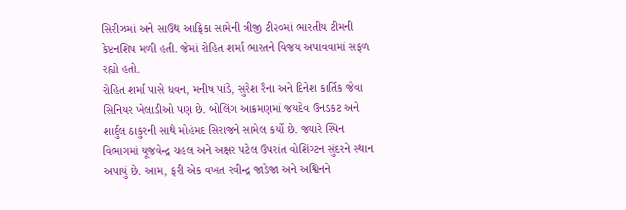સિરીઝમાં અને સાઉથ આફ્રિકા સામેની ત્રીજી ટી૨૦માં ભારતીય ટીમની કેપ્ટનશિપ મળી હતી. જેમાં રોહિત શર્મા ભારતને વિજય અપાવવામાં સફળ રહ્યો હતો.
રોહિત શર્મા પાસે ધવન, મનીષ પાંડે, સુરેશ રૈના અને દિનેશ કાર્તિક જેવા સિનિયર ખેલાડીઓ પણ છે. બોલિંગ આક્રમણમાં જયદેવ ઉનડકટ અને શાર્દુલ ઠાકુરની સાથે મોહંમદ સિરાજને સામેલ કર્યો છે. જ્યારે સ્પિન વિભાગમાં યૂજવેન્દ્ર ચહલ અને અક્ષર પટેલ ઉપરાંત વોશિંગ્ટન સુંદરને સ્થાન અપાયું છે. આમ, ફરી એક વખત રવીન્દ્ર જાડેજા અને અશ્વિનને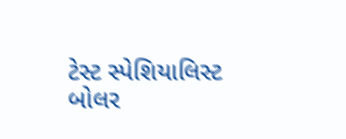ટેસ્ટ સ્પેશિયાલિસ્ટ બોલર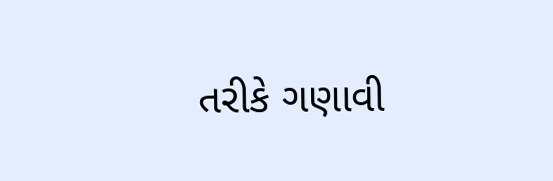તરીકે ગણાવી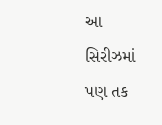આ સિરીઝમાં પણ તક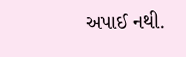અપાઈ નથી.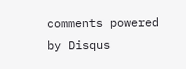comments powered by Disqus